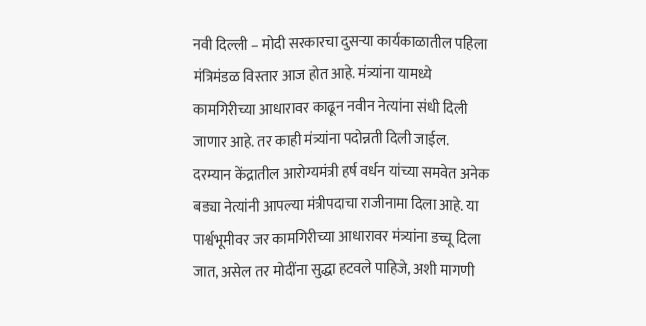नवी दिल्ली – मोदी सरकारचा दुसऱ्या कार्यकाळातील पहिला मंत्रिमंडळ विस्तार आज होत आहे. मंत्र्यांना यामध्ये कामगिरीच्या आधारावर काढून नवीन नेत्यांना संधी दिली जाणार आहे. तर काही मंत्र्यांना पदोन्नती दिली जाईल. दरम्यान केंद्रातील आरोग्यमंत्री हर्ष वर्धन यांच्या समवेत अनेक बड्या नेत्यांनी आपल्या मंत्रीपदाचा राजीनामा दिला आहे. या पार्श्वभूमीवर जर कामगिरीच्या आधारावर मंत्र्यांना डच्चू दिला जात, असेल तर मोदींना सुद्धा हटवले पाहिजे, अशी मागणी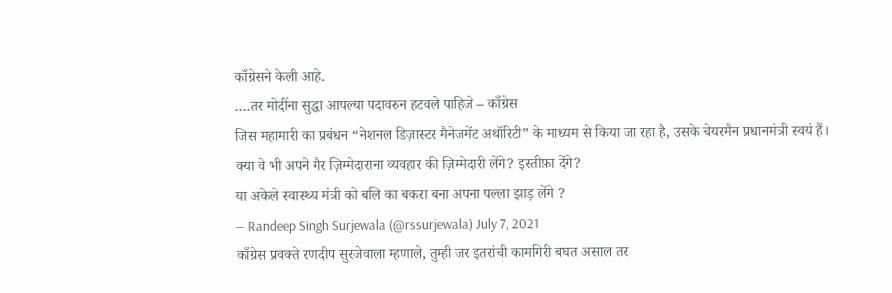काँग्रेसने केली आहे.
….तर मोदींना सुद्धा आपल्या पदावरुन हटवले पाहिजे – काँग्रेस
जिस महामारी का प्रबंधन “नेशनल डिज़ास्टर मैनेजमेंट अथॉरिटी” के माध्यम से किया जा रहा है, उसके चेयरमैन प्रधानमंत्री स्वयं हैं।
क्या वे भी अपने गैर ज़िम्मेदाराना व्यवहार की ज़िम्मेदारी लेंगे? इस्तीफ़ा देंगे?
या अकेले स्वास्थ्य मंत्री को बलि का बकरा बना अपना पल्ला झाड़ लेंगे ?
— Randeep Singh Surjewala (@rssurjewala) July 7, 2021
काँग्रेस प्रवक्ते रणदीप सुरजेवाला म्हणाले, तुम्ही जर इतरांची कामगिरी बघत असाल तर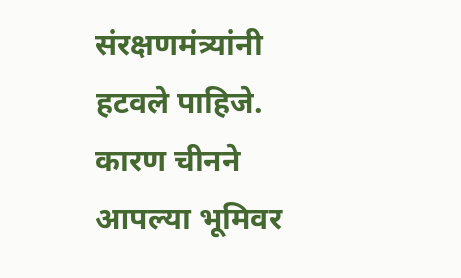संरक्षणमंत्र्यांनी हटवले पाहिजे. कारण चीनने आपल्या भूमिवर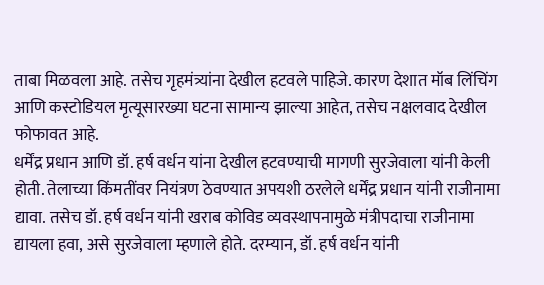ताबा मिळवला आहे. तसेच गृहमंत्र्यांना देखील हटवले पाहिजे. कारण देशात मॉब लिंचिंग आणि कस्टोडियल मृत्यूसारख्या घटना सामान्य झाल्या आहेत, तसेच नक्षलवाद देखील फोफावत आहे.
धर्मेंद्र प्रधान आणि डॉ. हर्ष वर्धन यांना देखील हटवण्याची मागणी सुरजेवाला यांनी केली होती. तेलाच्या किंमतींवर नियंत्रण ठेवण्यात अपयशी ठरलेले धर्मेंद्र प्रधान यांनी राजीनामा द्यावा. तसेच डॉ. हर्ष वर्धन यांनी खराब कोविड व्यवस्थापनामुळे मंत्रीपदाचा राजीनामा द्यायला हवा, असे सुरजेवाला म्हणाले होते. दरम्यान, डॉ. हर्ष वर्धन यांनी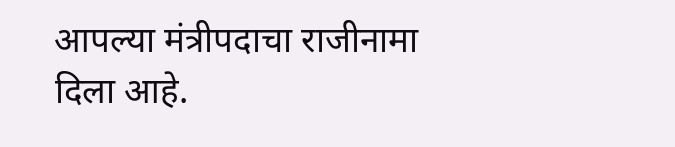आपल्या मंत्रीपदाचा राजीनामा दिला आहे.